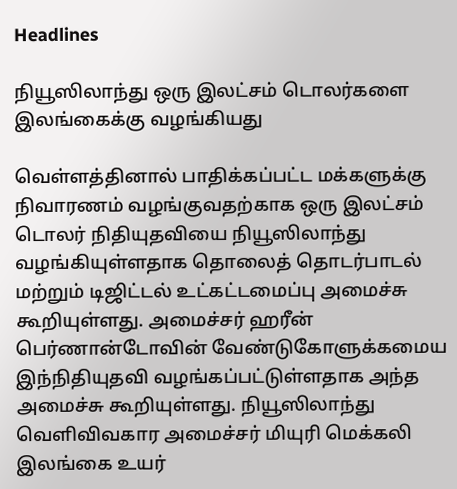Headlines

நியூஸிலாந்து ஒரு இலட்சம் டொலர்களை இலங்கைக்கு வழங்கியது

வெள்ளத்தினால் பாதிக்கப்பட்ட மக்களுக்கு நிவாரணம் வழங்குவதற்காக ஒரு இலட்சம் டொலர் நிதியுதவியை நியூஸிலாந்து வழங்கியுள்ளதாக தொலைத் தொடர்பாடல் மற்றும் டிஜிட்டல் உட்கட்டமைப்பு அமைச்சு கூறியுள்ளது. அமைச்சர் ஹரீன் பெர்ணான்டோவின் வேண்டுகோளுக்கமைய இந்நிதியுதவி வழங்கப்பட்டுள்ளதாக அந்த அமைச்சு கூறியுள்ளது. நியூஸிலாந்து வெளிவிவகார அமைச்சர் மியுரி மெக்கலி இலங்கை உயர்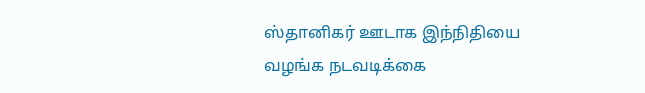ஸ்தானிகர் ஊடாக இந்நிதியை வழங்க நடவடிக்கை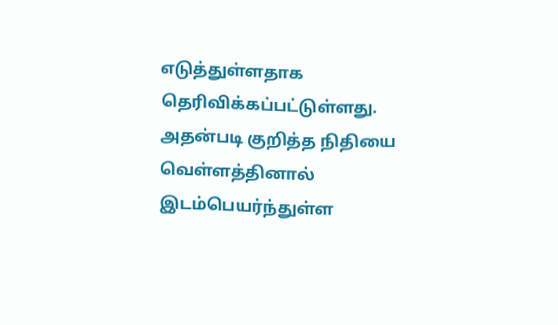எடுத்துள்ளதாக தெரிவிக்கப்பட்டுள்ளது. அதன்படி குறித்த நிதியை வெள்ளத்தினால் இடம்பெயர்ந்துள்ள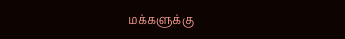மக்களுக்கு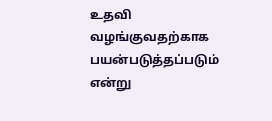உதவி வழங்குவதற்காக பயன்படுத்தப்படும் என்று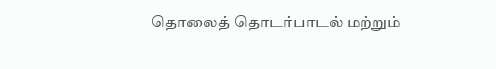தொலைத் தொடர்பாடல் மற்றும்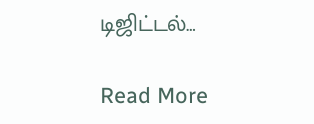டிஜிட்டல்…

Read More